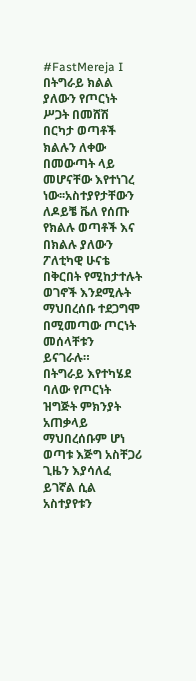#FastMereja I በትግራይ ክልል ያለውን የጦርነት ሥጋት በመሸሽ በርካታ ወጣቶች ክልሉን ለቀው በመውጣት ላይ መሆናቸው እየተነገረ ነው፡፡አስተያየታቸውን ለዶይቼ ቬለ የሰጡ የክልሉ ወጣቶች እና በክልሉ ያለውን ፖለቲካዊ ሁናቴ በቅርበት የሚከታተሉት ወገኖች እንደሚሉት ማህበረሰቡ ተደጋግሞ በሚመጣው ጦርነት መሰላቸቱን ይናገራሉ።
በትግራይ እየተካሄደ ባለው የጦርነት ዝግጅት ምክንያት አጠቃላይ ማህበረሰቡም ሆነ ወጣቱ እጅግ አስቸጋሪ ጊዜን እያሳለፈ ይገኛል ሲል አስተያየቱን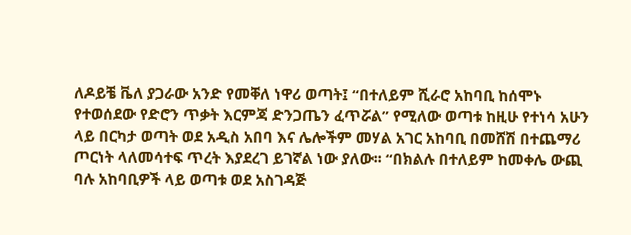ለዶይቼ ቬለ ያጋራው አንድ የመቐለ ነዋሪ ወጣት፤ “በተለይም ሺራሮ አከባቢ ከሰሞኑ የተወሰደው የድሮን ጥቃት እርምጃ ድንጋጤን ፈጥሯል” የሚለው ወጣቱ ከዚሁ የተነሳ አሁን ላይ በርካታ ወጣት ወደ አዲስ አበባ እና ሌሎችም መሃል አገር አከባቢ በመሸሽ በተጨማሪ ጦርነት ላለመሳተፍ ጥረት እያደረገ ይገኛል ነው ያለው፡፡ “በክልሉ በተለይም ከመቀሌ ውጪ ባሉ አከባቢዎች ላይ ወጣቱ ወደ አስገዳጅ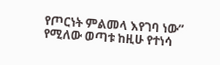የጦርነት ምልመላ እየገባ ነው” የሚለው ወጣቱ ከዚሁ የተነሳ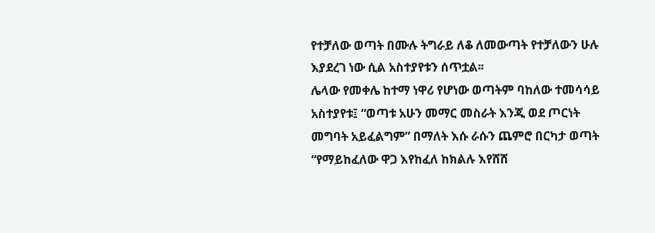የተቻለው ወጣት በሙሉ ትግራይ ለቆ ለመውጣት የተቻለውን ሁሉ እያደረገ ነው ሲል አስተያየቱን ሰጥቷል፡፡
ሌላው የመቀሌ ከተማ ነዋሪ የሆነው ወጣትም ባከለው ተመሳሳይ አስተያየቱ፤ “ወጣቱ አሁን መማር መስራት እንጂ ወደ ጦርነት መግባት አይፈልግም” በማለት እሱ ራሱን ጨምሮ በርካታ ወጣት “የማይከፈለው ዋጋ እየከፈለ ከክልሉ እየሸሸ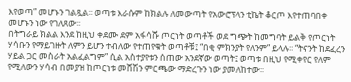እየወጣ” መሆኑን ገልጿል፡፡ ወጣቱ እራሱም ከክልሉ ለመውጣት የአውሮፕላን ቲኬት ቆርጦ እየተጠባበቀ መሆኑን ነው የገለጸው፡፡
በትግራይ ክልል እንደ ከዚህ ቀደሙ ደም አፋሳሹ ጦርነት ወጣቶች ወደ ግጭት ከመግባት ይልቅ የጦርነት ሃሳቡን የማይገዙት ለምን ይሆን ተብለው የተጠየቁት ወጣቶቹ፤ “በቂ ምክንያት የለንም” ይላሉ፡፡ “ትናንት ከደፈረን ሃይል ጋር መስራት አልፈልግም” ሲል አስተያየቱን ሰጠው አንደኛው ወጣት፤ ወጣቱ በዚህ የሚቀየር የለም የሚለውን ሃሳብ በመያዝ ከጦርነቱ መሸሽን ምርጫው ማድረጉን ነው ያመለከተው፡፡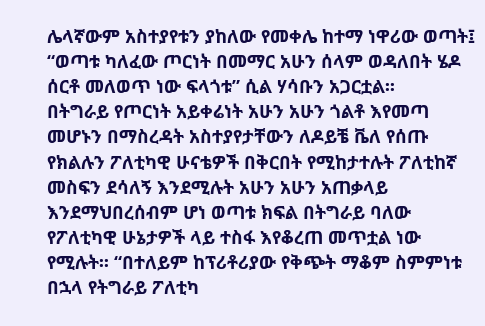ሌላኛውም አስተያየቱን ያከለው የመቀሌ ከተማ ነዋሪው ወጣት፤ “ወጣቱ ካለፈው ጦርነት በመማር አሁን ሰላም ወዳለበት ሄዶ ሰርቶ መለወጥ ነው ፍላጎቱ” ሲል ሃሳቡን አጋርቷል፡፡
በትግራይ የጦርነት አይቀሬነት አሁን አሁን ጎልቶ እየመጣ መሆኑን በማስረዳት አስተያየታቸውን ለዶይቼ ቬለ የሰጡ የክልሉን ፖለቲካዊ ሁናቴዎች በቅርበት የሚከታተሉት ፖለቲከኛ መስፍን ደሳለኝ እንደሚሉት አሁን አሁን አጠቃላይ እንደማህበረሰብም ሆነ ወጣቱ ክፍል በትግራይ ባለው የፖለቲካዊ ሁኔታዎች ላይ ተስፋ እየቆረጠ መጥቷል ነው የሚሉት፡፡ “በተለይም ከፕሪቶሪያው የቅጭት ማቆም ስምምነቱ በኋላ የትግራይ ፖለቲካ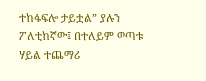ተከፋፍሎ ታይቷል” ያሉን ፖለቲከኛው፤ በተለይም ወጣቱ ሃይል ተጨማሪ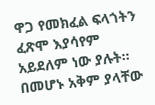ዋጋ የመክፈል ፍላጎትን ፈጽሞ እያሳየም አይደለም ነው ያሉት፡፡ በመሆኑ አቅም ያላቸው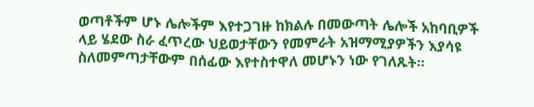ወጣቶችም ሆኑ ሌሎችም እየተጋገዙ ከክልሉ በመውጣት ሌሎች አከባቢዎች ላይ ሄደው ስራ ፈጥረው ህይወታቸውን የመምራት አዝማሚያዎችን እያሳዩ ስለመምጣታቸውም በሰፊው እየተስተዋለ መሆኑን ነው የገለጹት፡፡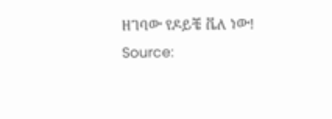ዘገባው የዶይቼ ቬለ ነው!
Source: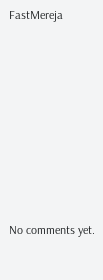FastMereja









No comments yet.